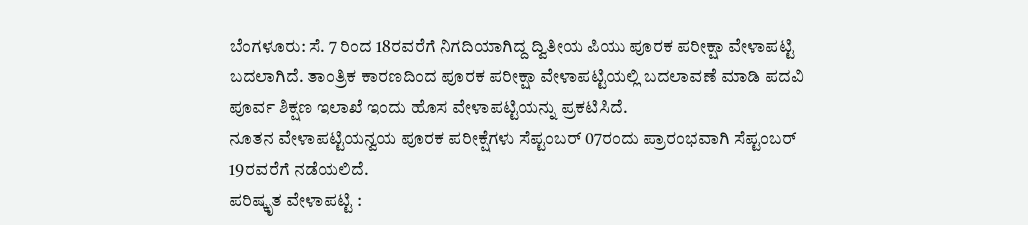ಬೆಂಗಳೂರು: ಸೆ. 7 ರಿಂದ 18ರವರೆಗೆ ನಿಗದಿಯಾಗಿದ್ದ ದ್ವಿತೀಯ ಪಿಯು ಪೂರಕ ಪರೀಕ್ಷಾ ವೇಳಾಪಟ್ಟಿ ಬದಲಾಗಿದೆ. ತಾಂತ್ರಿಕ ಕಾರಣದಿಂದ ಪೂರಕ ಪರೀಕ್ಷಾ ವೇಳಾಪಟ್ಟಿಯಲ್ಲಿ ಬದಲಾವಣೆ ಮಾಡಿ ಪದವಿ ಪೂರ್ವ ಶಿಕ್ಷಣ ಇಲಾಖೆ ಇಂದು ಹೊಸ ವೇಳಾಪಟ್ಟಿಯನ್ನು ಪ್ರಕಟಿಸಿದೆ.
ನೂತನ ವೇಳಾಪಟ್ಟಿಯನ್ವಯ ಪೂರಕ ಪರೀಕ್ಷೆಗಳು ಸೆಪ್ಟಂಬರ್ 07ರಂದು ಪ್ರಾರಂಭವಾಗಿ ಸೆಪ್ಟಂಬರ್ 19ರವರೆಗೆ ನಡೆಯಲಿದೆ.
ಪರಿಷ್ಕೃತ ವೇಳಾಪಟ್ಟಿ :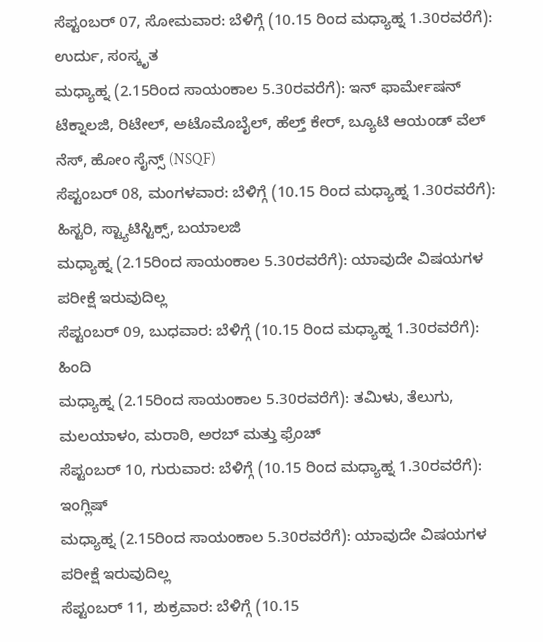ಸೆಪ್ಟಂಬರ್ 07, ಸೋಮವಾರ: ಬೆಳಿಗ್ಗೆ (10.15 ರಿಂದ ಮಧ್ಯಾಹ್ನ 1.30ರವರೆಗೆ): ಉರ್ದು, ಸಂಸ್ಕೃತ
ಮಧ್ಯಾಹ್ನ (2.15ರಿಂದ ಸಾಯಂಕಾಲ 5.30ರವರೆಗೆ): ಇನ್ ಫಾರ್ಮೇಷನ್ ಟೆಕ್ನಾಲಜಿ, ರಿಟೇಲ್, ಅಟೊಮೊಬೈಲ್, ಹೆಲ್ತ್ ಕೇರ್, ಬ್ಯೂಟಿ ಆಯಂಡ್ ವೆಲ್ ನೆಸ್, ಹೋಂ ಸೈನ್ಸ್ (NSQF)
ಸೆಪ್ಟಂಬರ್ 08, ಮಂಗಳವಾರ: ಬೆಳಿಗ್ಗೆ (10.15 ರಿಂದ ಮಧ್ಯಾಹ್ನ 1.30ರವರೆಗೆ): ಹಿಸ್ಟರಿ, ಸ್ಟ್ಯಾಟಿಸ್ಟಿಕ್ಸ್, ಬಯಾಲಜಿ
ಮಧ್ಯಾಹ್ನ (2.15ರಿಂದ ಸಾಯಂಕಾಲ 5.30ರವರೆಗೆ): ಯಾವುದೇ ವಿಷಯಗಳ ಪರೀಕ್ಷೆ ಇರುವುದಿಲ್ಲ
ಸೆಪ್ಟಂಬರ್ 09, ಬುಧವಾರ: ಬೆಳಿಗ್ಗೆ (10.15 ರಿಂದ ಮಧ್ಯಾಹ್ನ 1.30ರವರೆಗೆ): ಹಿಂದಿ
ಮಧ್ಯಾಹ್ನ (2.15ರಿಂದ ಸಾಯಂಕಾಲ 5.30ರವರೆಗೆ): ತಮಿಳು, ತೆಲುಗು, ಮಲಯಾಳಂ, ಮರಾಠಿ, ಅರಬ್ ಮತ್ತು ಫ್ರೆಂಚ್
ಸೆಪ್ಟಂಬರ್ 10, ಗುರುವಾರ: ಬೆಳಿಗ್ಗೆ (10.15 ರಿಂದ ಮಧ್ಯಾಹ್ನ 1.30ರವರೆಗೆ): ಇಂಗ್ಲಿಷ್
ಮಧ್ಯಾಹ್ನ (2.15ರಿಂದ ಸಾಯಂಕಾಲ 5.30ರವರೆಗೆ): ಯಾವುದೇ ವಿಷಯಗಳ ಪರೀಕ್ಷೆ ಇರುವುದಿಲ್ಲ
ಸೆಪ್ಟಂಬರ್ 11, ಶುಕ್ರವಾರ: ಬೆಳಿಗ್ಗೆ (10.15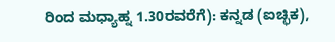ರಿಂದ ಮಧ್ಯಾಹ್ನ 1.30ರವರೆಗೆ): ಕನ್ನಡ (ಐಚ್ಛಿಕ),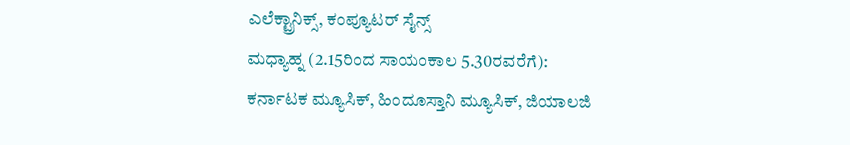ಎಲೆಕ್ಟ್ರಾನಿಕ್ಸ್, ಕಂಪ್ಯೂಟರ್ ಸೈನ್ಸ್
ಮಧ್ಯಾಹ್ನ (2.15ರಿಂದ ಸಾಯಂಕಾಲ 5.30ರವರೆಗೆ): ಕರ್ನಾಟಕ ಮ್ಯೂಸಿಕ್, ಹಿಂದೂಸ್ತಾನಿ ಮ್ಯೂಸಿಕ್, ಜಿಯಾಲಜಿ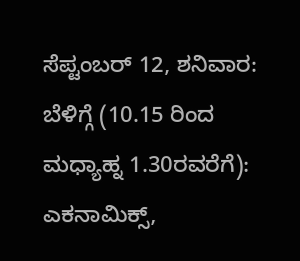ಸೆಪ್ಟಂಬರ್ 12, ಶನಿವಾರ: ಬೆಳಿಗ್ಗೆ (10.15 ರಿಂದ ಮಧ್ಯಾಹ್ನ 1.30ರವರೆಗೆ): ಎಕನಾಮಿಕ್ಸ್,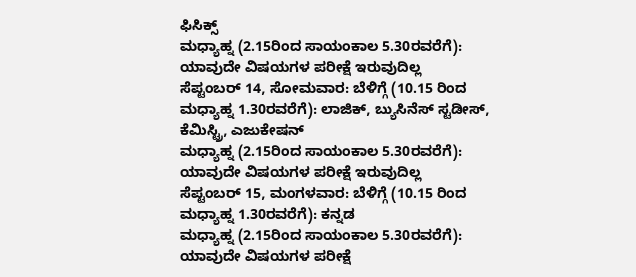ಫಿಸಿಕ್ಸ್
ಮಧ್ಯಾಹ್ನ (2.15ರಿಂದ ಸಾಯಂಕಾಲ 5.30ರವರೆಗೆ): ಯಾವುದೇ ವಿಷಯಗಳ ಪರೀಕ್ಷೆ ಇರುವುದಿಲ್ಲ
ಸೆಪ್ಟಂಬರ್ 14, ಸೋಮವಾರ: ಬೆಳಿಗ್ಗೆ (10.15 ರಿಂದ ಮಧ್ಯಾಹ್ನ 1.30ರವರೆಗೆ): ಲಾಜಿಕ್, ಬ್ಯುಸಿನೆಸ್ ಸ್ಟಡೀಸ್, ಕೆಮಿಸ್ಟ್ರಿ, ಎಜುಕೇಷನ್
ಮಧ್ಯಾಹ್ನ (2.15ರಿಂದ ಸಾಯಂಕಾಲ 5.30ರವರೆಗೆ): ಯಾವುದೇ ವಿಷಯಗಳ ಪರೀಕ್ಷೆ ಇರುವುದಿಲ್ಲ
ಸೆಪ್ಟಂಬರ್ 15, ಮಂಗಳವಾರ: ಬೆಳಿಗ್ಗೆ (10.15 ರಿಂದ ಮಧ್ಯಾಹ್ನ 1.30ರವರೆಗೆ): ಕನ್ನಡ
ಮಧ್ಯಾಹ್ನ (2.15ರಿಂದ ಸಾಯಂಕಾಲ 5.30ರವರೆಗೆ): ಯಾವುದೇ ವಿಷಯಗಳ ಪರೀಕ್ಷೆ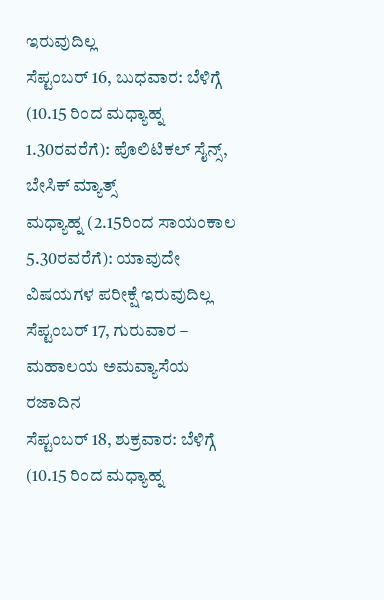ಇರುವುದಿಲ್ಲ
ಸೆಪ್ಟಂಬರ್ 16, ಬುಧವಾರ: ಬೆಳಿಗ್ಗೆ (10.15 ರಿಂದ ಮಧ್ಯಾಹ್ನ 1.30ರವರೆಗೆ): ಪೊಲಿಟಿಕಲ್ ಸೈನ್ಸ್, ಬೇಸಿಕ್ ಮ್ಯಾತ್ಸ್
ಮಧ್ಯಾಹ್ನ (2.15ರಿಂದ ಸಾಯಂಕಾಲ 5.30ರವರೆಗೆ): ಯಾವುದೇ ವಿಷಯಗಳ ಪರೀಕ್ಷೆ ಇರುವುದಿಲ್ಲ
ಸೆಪ್ಟಂಬರ್ 17, ಗುರುವಾರ – ಮಹಾಲಯ ಅಮವ್ಯಾಸೆಯ ರಜಾದಿನ
ಸೆಪ್ಟಂಬರ್ 18, ಶುಕ್ರವಾರ: ಬೆಳಿಗ್ಗೆ (10.15 ರಿಂದ ಮಧ್ಯಾಹ್ನ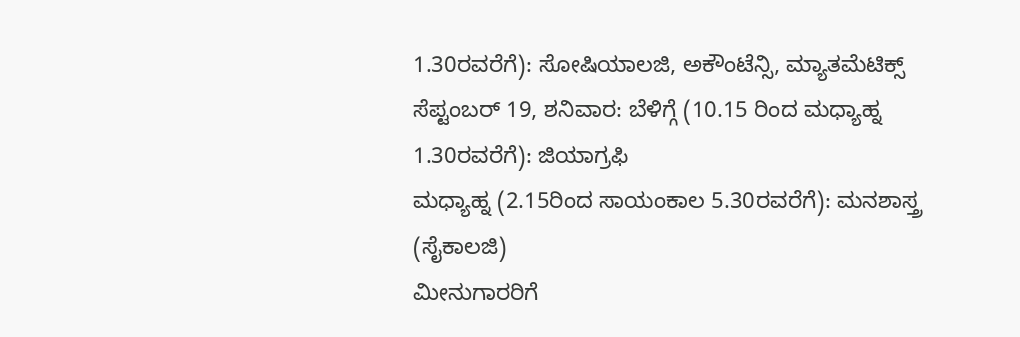1.30ರವರೆಗೆ): ಸೋಷಿಯಾಲಜಿ, ಅಕೌಂಟೆನ್ಸಿ, ಮ್ಯಾತಮೆಟಿಕ್ಸ್
ಸೆಪ್ಟಂಬರ್ 19, ಶನಿವಾರ: ಬೆಳಿಗ್ಗೆ (10.15 ರಿಂದ ಮಧ್ಯಾಹ್ನ 1.30ರವರೆಗೆ): ಜಿಯಾಗ್ರಫಿ
ಮಧ್ಯಾಹ್ನ (2.15ರಿಂದ ಸಾಯಂಕಾಲ 5.30ರವರೆಗೆ): ಮನಶಾಸ್ತ್ರ (ಸೈಕಾಲಜಿ)
ಮೀನುಗಾರರಿಗೆ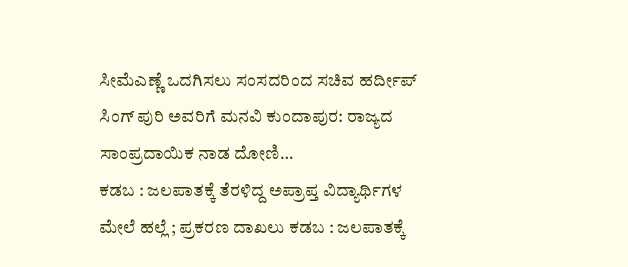ಸೀಮೆಎಣ್ಣೆ ಒದಗಿಸಲು ಸಂಸದರಿಂದ ಸಚಿವ ಹರ್ದೀಪ್ ಸಿಂಗ್ ಪುರಿ ಅವರಿಗೆ ಮನವಿ ಕುಂದಾಪುರ: ರಾಜ್ಯದ ಸಾಂಪ್ರದಾಯಿಕ ನಾಡ ದೋಣಿ…
ಕಡಬ : ಜಲಪಾತಕ್ಕೆ ತೆರಳಿದ್ದ ಅಪ್ರಾಪ್ತ ವಿದ್ಯಾರ್ಥಿಗಳ ಮೇಲೆ ಹಲ್ಲೆ ; ಪ್ರಕರಣ ದಾಖಲು ಕಡಬ : ಜಲಪಾತಕ್ಕೆ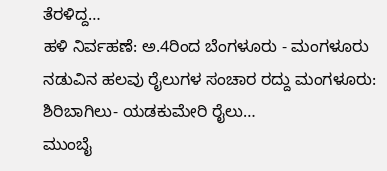ತೆರಳಿದ್ದ…
ಹಳಿ ನಿರ್ವಹಣೆ: ಅ.4ರಿಂದ ಬೆಂಗಳೂರು - ಮಂಗಳೂರು ನಡುವಿನ ಹಲವು ರೈಲುಗಳ ಸಂಚಾರ ರದ್ದು ಮಂಗಳೂರು: ಶಿರಿಬಾಗಿಲು- ಯಡಕುಮೇರಿ ರೈಲು…
ಮುಂಬೈ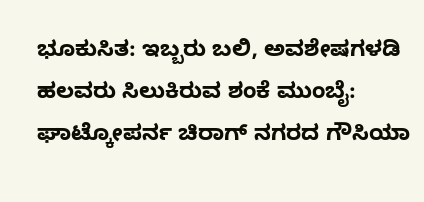ಭೂಕುಸಿತ: ಇಬ್ಬರು ಬಲಿ, ಅವಶೇಷಗಳಡಿ ಹಲವರು ಸಿಲುಕಿರುವ ಶಂಕೆ ಮುಂಬೈ: ಘಾಟ್ಕೋಪರ್ನ ಚಿರಾಗ್ ನಗರದ ಗೌಸಿಯಾ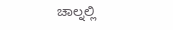ಚಾಲ್ನಲ್ಲಿ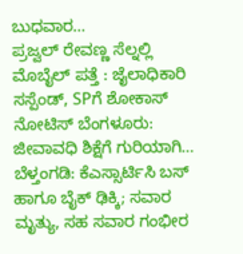ಬುಧವಾರ…
ಪ್ರಜ್ವಲ್ ರೇವಣ್ಣ ಸೆಲ್ನಲ್ಲಿ ಮೊಬೈಲ್ ಪತ್ತೆ : ಜೈಲಾಧಿಕಾರಿ ಸಸ್ಪೆಂಡ್, SPಗೆ ಶೋಕಾಸ್ ನೋಟಿಸ್ ಬೆಂಗಳೂರು: ಜೀವಾವಧಿ ಶಿಕ್ಷೆಗೆ ಗುರಿಯಾಗಿ…
ಬೆಳ್ತಂಗಡಿ: ಕೆಎಸ್ಸಾರ್ಟಿಸಿ ಬಸ್ ಹಾಗೂ ಬೈಕ್ ಢಿಕ್ಕಿ; ಸವಾರ ಮೃತ್ಯು, ಸಹ ಸವಾರ ಗಂಭೀರ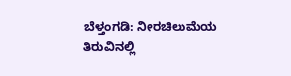ಬೆಳ್ತಂಗಡಿ: ನೀರಚಿಲುಮೆಯ ತಿರುವಿನಲ್ಲಿ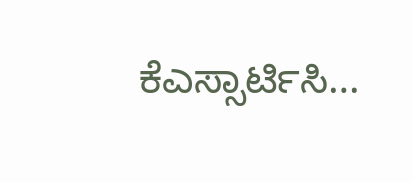ಕೆಎಸ್ಸಾರ್ಟಿಸಿ…